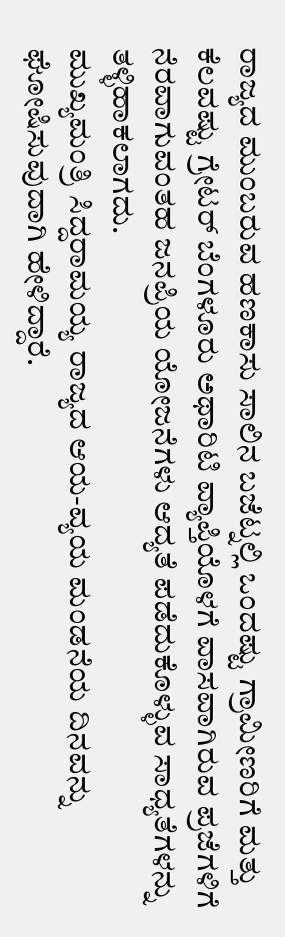ರಾಜ್ಯದ ಮುಂಬರುವ ಹಣಕಾಸು ಸಾಲಿನ ಬಜೆಟ್ನಲ್ಲಿ ಒಂದಷ್ಟು ಗ್ರಾಮೀಣರಿಗೆ ಮತ್ತು ಕೆಲವಷ್ಟು ಗ್ರೇಟರ್ ಬೆಂಗಳೂರು ಅಥಾರಿಟಿ ವ್ಯಾಪ್ತಿಯೊಳಗೆ ವಾಸವಾಗಿರುವ ಪ್ರಜೆಗಳಿಗೆ ನೆರವಾಗುವಂತಹ ಜನಪ್ರಿಯ ಯೋಜನೆಗಳು ಆದ್ಯತೆ ಪಡೆದುಕೊಳ್ಳುವ ಸಾಧ್ಯತೆಗಳನ್ನು ತಳ್ಳಿಹಾಕಲಾಗದು.
ಮುಖ್ಯಮಂತ್ರಿ ಸಿದ್ದರಾಮಯ್ಯ ರಾಜ್ಯದ ಆಯ-ವ್ಯಯ ಮಂಡನೆಯ ದಿನವನ್ನು ಘೋಷಿಸುವುದಾಗಿ ಹೇಳಿದ್ದಾರೆ.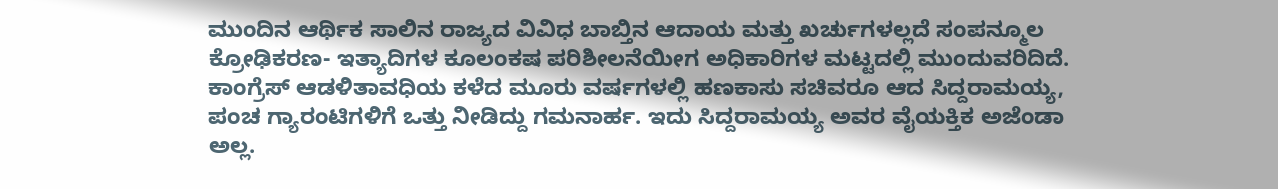ಮುಂದಿನ ಆರ್ಥಿಕ ಸಾಲಿನ ರಾಜ್ಯದ ವಿವಿಧ ಬಾಬ್ತಿನ ಆದಾಯ ಮತ್ತು ಖರ್ಚುಗಳಲ್ಲದೆ ಸಂಪನ್ಮೂಲ ಕ್ರೋಢಿಕರಣ- ಇತ್ಯಾದಿಗಳ ಕೂಲಂಕಷ ಪರಿಶೀಲನೆಯೀಗ ಅಧಿಕಾರಿಗಳ ಮಟ್ಟದಲ್ಲಿ ಮುಂದುವರಿದಿದೆ.
ಕಾಂಗ್ರೆಸ್ ಆಡಳಿತಾವಧಿಯ ಕಳೆದ ಮೂರು ವರ್ಷಗಳಲ್ಲಿ ಹಣಕಾಸು ಸಚಿವರೂ ಆದ ಸಿದ್ದರಾಮಯ್ಯ, ಪಂಚ ಗ್ಯಾರಂಟಿಗಳಿಗೆ ಒತ್ತು ನೀಡಿದ್ದು ಗಮನಾರ್ಹ. ಇದು ಸಿದ್ದರಾಮಯ್ಯ ಅವರ ವೈಯಕ್ತಿಕ ಅಜೆಂಡಾ ಅಲ್ಲ.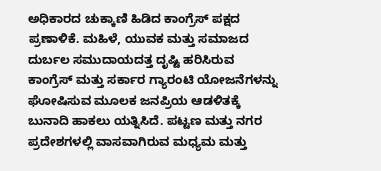ಅಧಿಕಾರದ ಚುಕ್ಕಾಣಿ ಹಿಡಿದ ಕಾಂಗ್ರೆಸ್ ಪಕ್ಷದ ಪ್ರಣಾಳಿಕೆ. ಮಹಿಳೆ, ಯುವಕ ಮತ್ತು ಸಮಾಜದ ದುರ್ಬಲ ಸಮುದಾಯದತ್ತ ದೃಷ್ಟಿ ಹರಿಸಿರುವ ಕಾಂಗ್ರೆಸ್ ಮತ್ತು ಸರ್ಕಾರ ಗ್ಯಾರಂಟಿ ಯೋಜನೆಗಳನ್ನು ಘೋಷಿಸುವ ಮೂಲಕ ಜನಪ್ರಿಯ ಆಡಳಿತಕ್ಕೆ ಬುನಾದಿ ಹಾಕಲು ಯತ್ನಿಸಿದೆ. ಪಟ್ಟಣ ಮತ್ತು ನಗರ ಪ್ರದೇಶಗಳಲ್ಲಿ ವಾಸವಾಗಿರುವ ಮಧ್ಯಮ ಮತ್ತು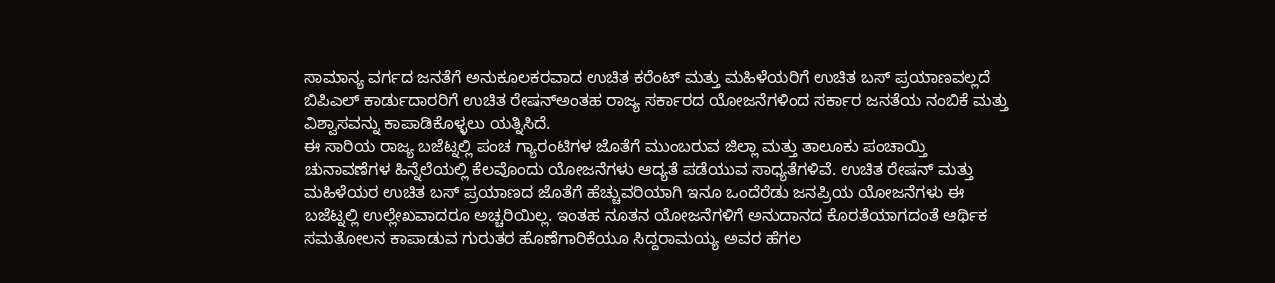ಸಾಮಾನ್ಯ ವರ್ಗದ ಜನತೆಗೆ ಅನುಕೂಲಕರವಾದ ಉಚಿತ ಕರೆಂಟ್ ಮತ್ತು ಮಹಿಳೆಯರಿಗೆ ಉಚಿತ ಬಸ್ ಪ್ರಯಾಣವಲ್ಲದೆ ಬಿಪಿಎಲ್ ಕಾರ್ಡುದಾರರಿಗೆ ಉಚಿತ ರೇಷನ್ಅಂತಹ ರಾಜ್ಯ ಸರ್ಕಾರದ ಯೋಜನೆಗಳಿಂದ ಸರ್ಕಾರ ಜನತೆಯ ನಂಬಿಕೆ ಮತ್ತು ವಿಶ್ವಾಸವನ್ನು ಕಾಪಾಡಿಕೊಳ್ಳಲು ಯತ್ನಿಸಿದೆ.
ಈ ಸಾರಿಯ ರಾಜ್ಯ ಬಜೆಟ್ನಲ್ಲಿ ಪಂಚ ಗ್ಯಾರಂಟಿಗಳ ಜೊತೆಗೆ ಮುಂಬರುವ ಜಿಲ್ಲಾ ಮತ್ತು ತಾಲೂಕು ಪಂಚಾಯ್ತಿ ಚುನಾವಣೆಗಳ ಹಿನ್ನೆಲೆಯಲ್ಲಿ ಕೆಲವೊಂದು ಯೋಜನೆಗಳು ಆದ್ಯತೆ ಪಡೆಯುವ ಸಾಧ್ಯತೆಗಳಿವೆ. ಉಚಿತ ರೇಷನ್ ಮತ್ತು ಮಹಿಳೆಯರ ಉಚಿತ ಬಸ್ ಪ್ರಯಾಣದ ಜೊತೆಗೆ ಹೆಚ್ಚುವರಿಯಾಗಿ ಇನೂ ಒಂದೆರೆಡು ಜನಪ್ರಿಯ ಯೋಜನೆಗಳು ಈ ಬಜೆಟ್ನಲ್ಲಿ ಉಲ್ಲೇಖವಾದರೂ ಅಚ್ಚರಿಯಿಲ್ಲ. ಇಂತಹ ನೂತನ ಯೋಜನೆಗಳಿಗೆ ಅನುದಾನದ ಕೊರತೆಯಾಗದಂತೆ ಆರ್ಥಿಕ ಸಮತೋಲನ ಕಾಪಾಡುವ ಗುರುತರ ಹೊಣೆಗಾರಿಕೆಯೂ ಸಿದ್ದರಾಮಯ್ಯ ಅವರ ಹೆಗಲ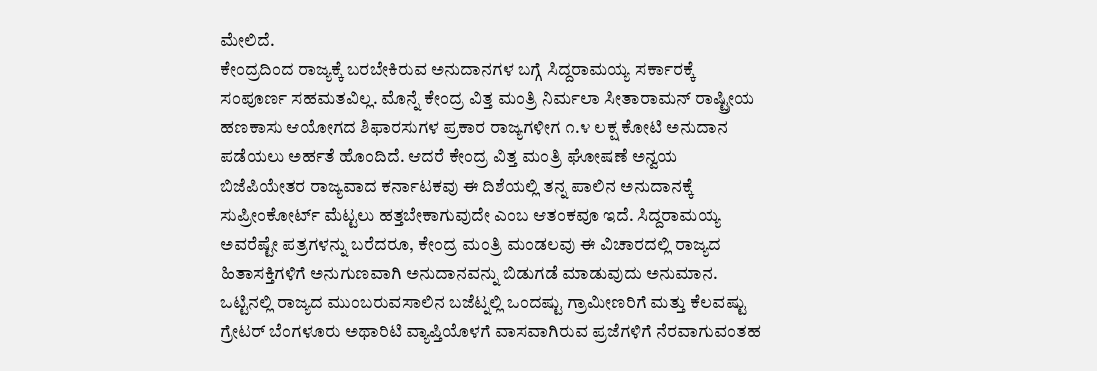ಮೇಲಿದೆ.
ಕೇಂದ್ರದಿಂದ ರಾಜ್ಯಕ್ಕೆ ಬರಬೇಕಿರುವ ಅನುದಾನಗಳ ಬಗ್ಗೆ ಸಿದ್ದರಾಮಯ್ಯ ಸರ್ಕಾರಕ್ಕೆ ಸಂಪೂರ್ಣ ಸಹಮತವಿಲ್ಲ. ಮೊನ್ನೆ ಕೇಂದ್ರ ವಿತ್ತ ಮಂತ್ರಿ ನಿರ್ಮಲಾ ಸೀತಾರಾಮನ್ ರಾಷ್ಟ್ರೀಯ ಹಣಕಾಸು ಆಯೋಗದ ಶಿಫಾರಸುಗಳ ಪ್ರಕಾರ ರಾಜ್ಯಗಳೀಗ ೧.೪ ಲಕ್ಷ ಕೋಟಿ ಅನುದಾನ ಪಡೆಯಲು ಅರ್ಹತೆ ಹೊಂದಿದೆ. ಆದರೆ ಕೇಂದ್ರ ವಿತ್ತ ಮಂತ್ರಿ ಘೋಷಣೆ ಅನ್ವಯ ಬಿಜೆಪಿಯೇತರ ರಾಜ್ಯವಾದ ಕರ್ನಾಟಕವು ಈ ದಿಶೆಯಲ್ಲಿ ತನ್ನ ಪಾಲಿನ ಅನುದಾನಕ್ಕೆ ಸುಪ್ರೀಂಕೋರ್ಟ್ ಮೆಟ್ಟಲು ಹತ್ತಬೇಕಾಗುವುದೇ ಎಂಬ ಆತಂಕವೂ ಇದೆ. ಸಿದ್ದರಾಮಯ್ಯ ಅವರೆಷ್ಟೇ ಪತ್ರಗಳನ್ನು ಬರೆದರೂ, ಕೇಂದ್ರ ಮಂತ್ರಿ ಮಂಡಲವು ಈ ವಿಚಾರದಲ್ಲಿ ರಾಜ್ಯದ ಹಿತಾಸಕ್ತಿಗಳಿಗೆ ಅನುಗುಣವಾಗಿ ಅನುದಾನವನ್ನು ಬಿಡುಗಡೆ ಮಾಡುವುದು ಅನುಮಾನ.
ಒಟ್ಟಿನಲ್ಲಿ ರಾಜ್ಯದ ಮುಂಬರುವಸಾಲಿನ ಬಜೆಟ್ನಲ್ಲಿ ಒಂದಷ್ಟು ಗ್ರಾಮೀಣರಿಗೆ ಮತ್ತು ಕೆಲವಷ್ಟು ಗ್ರೇಟರ್ ಬೆಂಗಳೂರು ಅಥಾರಿಟಿ ವ್ಯಾಪ್ತಿಯೊಳಗೆ ವಾಸವಾಗಿರುವ ಪ್ರಜೆಗಳಿಗೆ ನೆರವಾಗುವಂತಹ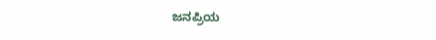ಜನಪ್ರಿಯ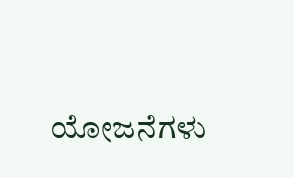ಯೋಜನೆಗಳು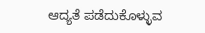ಆದ್ಯತೆ ಪಡೆದುಕೊಳ್ಳುವ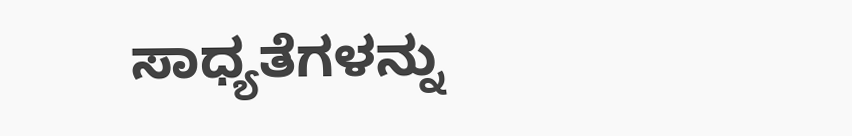ಸಾಧ್ಯತೆಗಳನ್ನು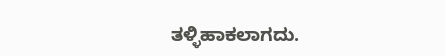ತಳ್ಳಿಹಾಕಲಾಗದು.